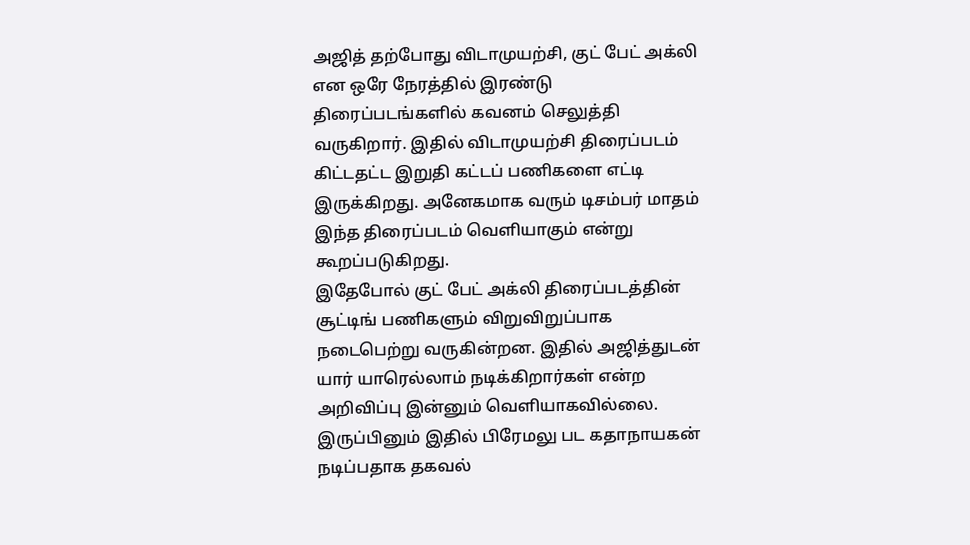அஜித் தற்போது விடாமுயற்சி, குட் பேட் அக்லி என ஒரே நேரத்தில் இரண்டு திரைப்படங்களில் கவனம் செலுத்தி வருகிறார். இதில் விடாமுயற்சி திரைப்படம் கிட்டதட்ட இறுதி கட்டப் பணிகளை எட்டி இருக்கிறது. அனேகமாக வரும் டிசம்பர் மாதம் இந்த திரைப்படம் வெளியாகும் என்று கூறப்படுகிறது.
இதேபோல் குட் பேட் அக்லி திரைப்படத்தின் சூட்டிங் பணிகளும் விறுவிறுப்பாக நடைபெற்று வருகின்றன. இதில் அஜித்துடன் யார் யாரெல்லாம் நடிக்கிறார்கள் என்ற அறிவிப்பு இன்னும் வெளியாகவில்லை. இருப்பினும் இதில் பிரேமலு பட கதாநாயகன் நடிப்பதாக தகவல்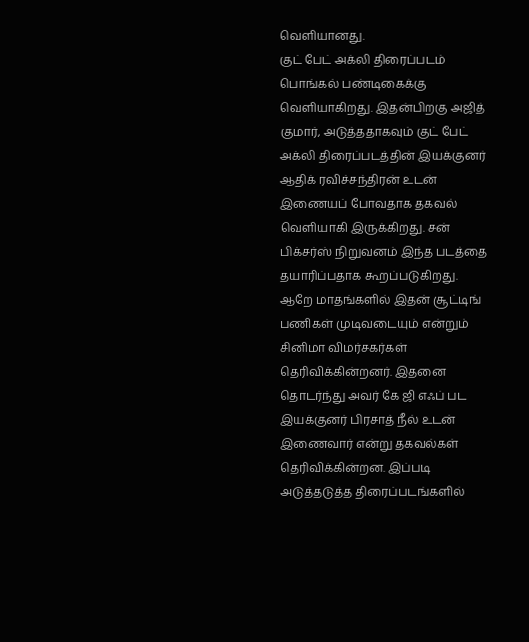வெளியானது.
குட் பேட் அக்லி திரைப்படம் பொங்கல் பண்டிகைக்கு வெளியாகிறது. இதன்பிறகு அஜித் குமார், அடுத்ததாகவும் குட் பேட் அக்லி திரைப்படத்தின் இயக்குனர் ஆதிக் ரவிச்சந்திரன் உடன் இணையப் போவதாக தகவல் வெளியாகி இருக்கிறது. சன் பிக்சர்ஸ் நிறுவனம் இந்த படத்தை தயாரிப்பதாக கூறப்படுகிறது.
ஆறே மாதங்களில் இதன் சூட்டிங் பணிகள் முடிவடையும் என்றும் சினிமா விமர்சகர்கள் தெரிவிக்கின்றனர். இதனை தொடர்ந்து அவர் கே ஜி எஃப் பட இயக்குனர் பிரசாத் நீல் உடன் இணைவார் என்று தகவல்கள் தெரிவிக்கின்றன. இப்படி அடுத்தடுத்த திரைப்படங்களில்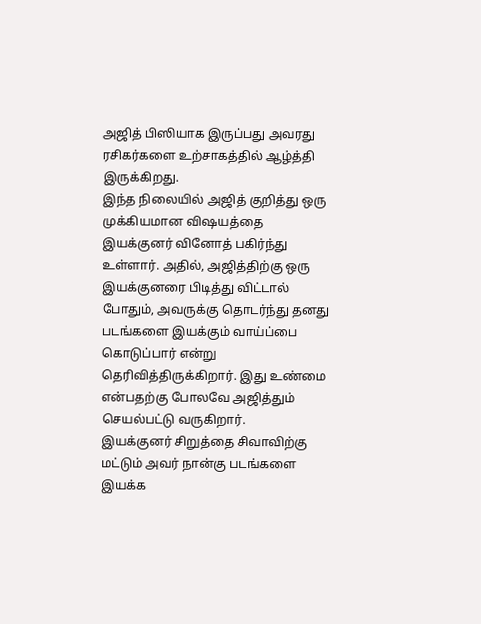அஜித் பிஸியாக இருப்பது அவரது ரசிகர்களை உற்சாகத்தில் ஆழ்த்தி இருக்கிறது.
இந்த நிலையில் அஜித் குறித்து ஒரு முக்கியமான விஷயத்தை இயக்குனர் வினோத் பகிர்ந்து உள்ளார். அதில், அஜித்திற்கு ஒரு இயக்குனரை பிடித்து விட்டால் போதும், அவருக்கு தொடர்ந்து தனது படங்களை இயக்கும் வாய்ப்பை கொடுப்பார் என்று தெரிவித்திருக்கிறார். இது உண்மை என்பதற்கு போலவே அஜித்தும் செயல்பட்டு வருகிறார்.
இயக்குனர் சிறுத்தை சிவாவிற்கு மட்டும் அவர் நான்கு படங்களை இயக்க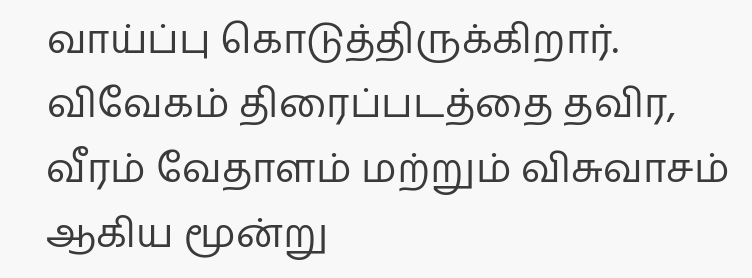வாய்ப்பு கொடுத்திருக்கிறார். விவேகம் திரைப்படத்தை தவிர, வீரம் வேதாளம் மற்றும் விசுவாசம் ஆகிய மூன்று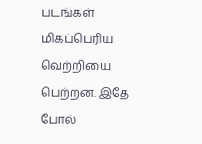படங்கள் மிகப்பெரிய வெற்றியை பெற்றன. இதே போல்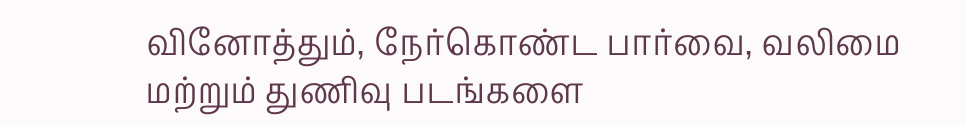வினோத்தும், நேர்கொண்ட பார்வை, வலிமை மற்றும் துணிவு படங்களை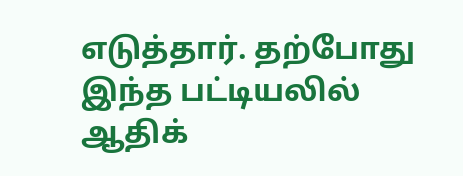எடுத்தார். தற்போது இந்த பட்டியலில் ஆதிக்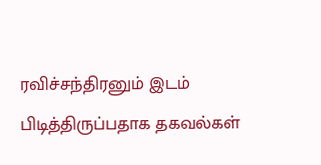ரவிச்சந்திரனும் இடம் பிடித்திருப்பதாக தகவல்கள்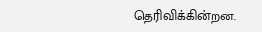தெரிவிக்கின்றன.